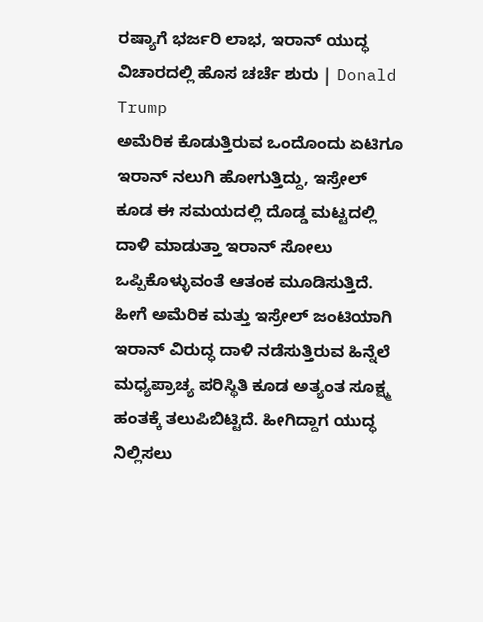ರಷ್ಯಾಗೆ ಭರ್ಜರಿ ಲಾಭ, ಇರಾನ್ ಯುದ್ಧ ವಿಚಾರದಲ್ಲಿ ಹೊಸ ಚರ್ಚೆ ಶುರು | Donald Trump
ಅಮೆರಿಕ ಕೊಡುತ್ತಿರುವ ಒಂದೊಂದು ಏಟಿಗೂ ಇರಾನ್ ನಲುಗಿ ಹೋಗುತ್ತಿದ್ದು, ಇಸ್ರೇಲ್ ಕೂಡ ಈ ಸಮಯದಲ್ಲಿ ದೊಡ್ಡ ಮಟ್ಟದಲ್ಲಿ ದಾಳಿ ಮಾಡುತ್ತಾ ಇರಾನ್ ಸೋಲು ಒಪ್ಪಿಕೊಳ್ಳುವಂತೆ ಆತಂಕ ಮೂಡಿಸುತ್ತಿದೆ. ಹೀಗೆ ಅಮೆರಿಕ ಮತ್ತು ಇಸ್ರೇಲ್ ಜಂಟಿಯಾಗಿ ಇರಾನ್ ವಿರುದ್ಧ ದಾಳಿ ನಡೆಸುತ್ತಿರುವ ಹಿನ್ನೆಲೆ ಮಧ್ಯಪ್ರಾಚ್ಯ ಪರಿಸ್ಥಿತಿ ಕೂಡ ಅತ್ಯಂತ ಸೂಕ್ಷ್ಮ ಹಂತಕ್ಕೆ ತಲುಪಿಬಿಟ್ಟಿದೆ. ಹೀಗಿದ್ದಾಗ ಯುದ್ಧ ನಿಲ್ಲಿಸಲು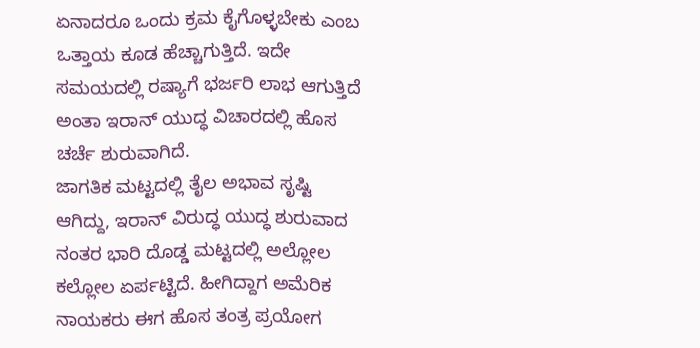ಏನಾದರೂ ಒಂದು ಕ್ರಮ ಕೈಗೊಳ್ಳಬೇಕು ಎಂಬ ಒತ್ತಾಯ ಕೂಡ ಹೆಚ್ಚಾಗುತ್ತಿದೆ. ಇದೇ ಸಮಯದಲ್ಲಿ ರಷ್ಯಾಗೆ ಭರ್ಜರಿ ಲಾಭ ಆಗುತ್ತಿದೆ ಅಂತಾ ಇರಾನ್ ಯುದ್ಧ ವಿಚಾರದಲ್ಲಿ ಹೊಸ ಚರ್ಚೆ ಶುರುವಾಗಿದೆ.
ಜಾಗತಿಕ ಮಟ್ಟದಲ್ಲಿ ತೈಲ ಅಭಾವ ಸೃಷ್ಟಿ ಆಗಿದ್ದು, ಇರಾನ್ ವಿರುದ್ಧ ಯುದ್ಧ ಶುರುವಾದ ನಂತರ ಭಾರಿ ದೊಡ್ಡ ಮಟ್ಟದಲ್ಲಿ ಅಲ್ಲೋಲ ಕಲ್ಲೋಲ ಏರ್ಪಟ್ಟಿದೆ. ಹೀಗಿದ್ದಾಗ ಅಮೆರಿಕ ನಾಯಕರು ಈಗ ಹೊಸ ತಂತ್ರ ಪ್ರಯೋಗ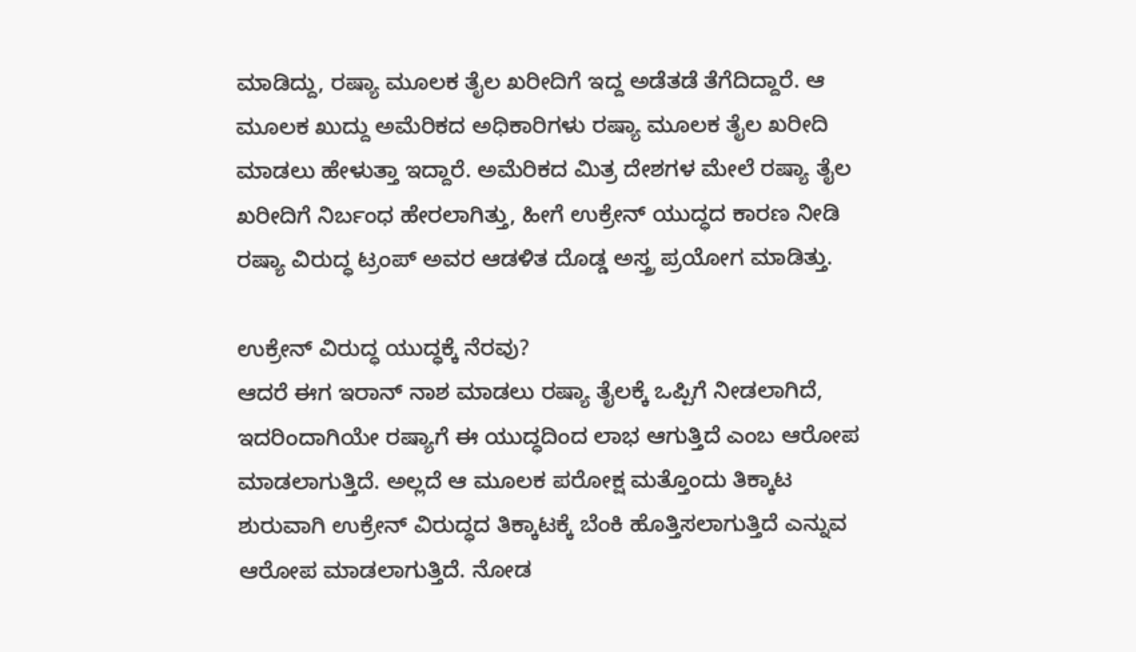ಮಾಡಿದ್ದು, ರಷ್ಯಾ ಮೂಲಕ ತೈಲ ಖರೀದಿಗೆ ಇದ್ದ ಅಡೆತಡೆ ತೆಗೆದಿದ್ದಾರೆ. ಆ ಮೂಲಕ ಖುದ್ದು ಅಮೆರಿಕದ ಅಧಿಕಾರಿಗಳು ರಷ್ಯಾ ಮೂಲಕ ತೈಲ ಖರೀದಿ ಮಾಡಲು ಹೇಳುತ್ತಾ ಇದ್ದಾರೆ. ಅಮೆರಿಕದ ಮಿತ್ರ ದೇಶಗಳ ಮೇಲೆ ರಷ್ಯಾ ತೈಲ ಖರೀದಿಗೆ ನಿರ್ಬಂಧ ಹೇರಲಾಗಿತ್ತು, ಹೀಗೆ ಉಕ್ರೇನ್ ಯುದ್ಧದ ಕಾರಣ ನೀಡಿ ರಷ್ಯಾ ವಿರುದ್ಧ ಟ್ರಂಪ್ ಅವರ ಆಡಳಿತ ದೊಡ್ಡ ಅಸ್ತ್ರ ಪ್ರಯೋಗ ಮಾಡಿತ್ತು.

ಉಕ್ರೇನ್ ವಿರುದ್ಧ ಯುದ್ಧಕ್ಕೆ ನೆರವು?
ಆದರೆ ಈಗ ಇರಾನ್ ನಾಶ ಮಾಡಲು ರಷ್ಯಾ ತೈಲಕ್ಕೆ ಒಪ್ಪಿಗೆ ನೀಡಲಾಗಿದೆ, ಇದರಿಂದಾಗಿಯೇ ರಷ್ಯಾಗೆ ಈ ಯುದ್ಧದಿಂದ ಲಾಭ ಆಗುತ್ತಿದೆ ಎಂಬ ಆರೋಪ ಮಾಡಲಾಗುತ್ತಿದೆ. ಅಲ್ಲದೆ ಆ ಮೂಲಕ ಪರೋಕ್ಷ ಮತ್ತೊಂದು ತಿಕ್ಕಾಟ ಶುರುವಾಗಿ ಉಕ್ರೇನ್ ವಿರುದ್ಧದ ತಿಕ್ಕಾಟಕ್ಕೆ ಬೆಂಕಿ ಹೊತ್ತಿಸಲಾಗುತ್ತಿದೆ ಎನ್ನುವ ಆರೋಪ ಮಾಡಲಾಗುತ್ತಿದೆ. ನೋಡ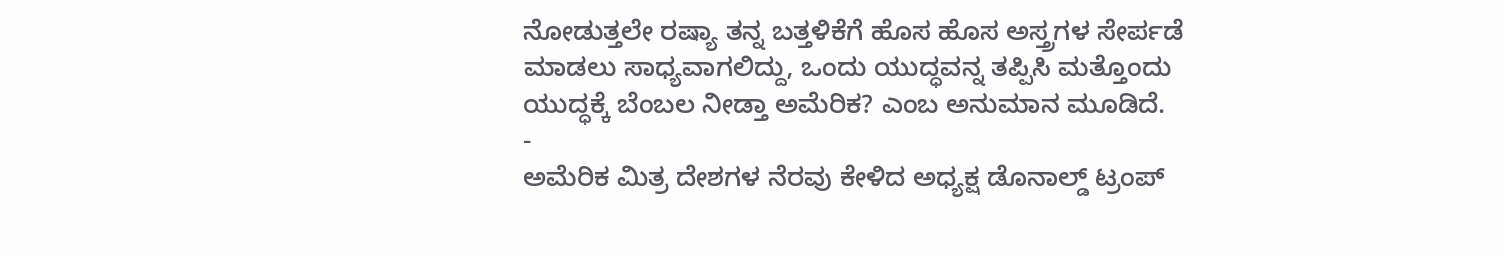ನೋಡುತ್ತಲೇ ರಷ್ಯಾ ತನ್ನ ಬತ್ತಳಿಕೆಗೆ ಹೊಸ ಹೊಸ ಅಸ್ತ್ರಗಳ ಸೇರ್ಪಡೆ ಮಾಡಲು ಸಾಧ್ಯವಾಗಲಿದ್ದು, ಒಂದು ಯುದ್ಧವನ್ನ ತಪ್ಪಿಸಿ ಮತ್ತೊಂದು ಯುದ್ಧಕ್ಕೆ ಬೆಂಬಲ ನೀಡ್ತಾ ಅಮೆರಿಕ? ಎಂಬ ಅನುಮಾನ ಮೂಡಿದೆ.
-
ಅಮೆರಿಕ ಮಿತ್ರ ದೇಶಗಳ ನೆರವು ಕೇಳಿದ ಅಧ್ಯಕ್ಷ ಡೊನಾಲ್ಡ್ ಟ್ರಂಪ್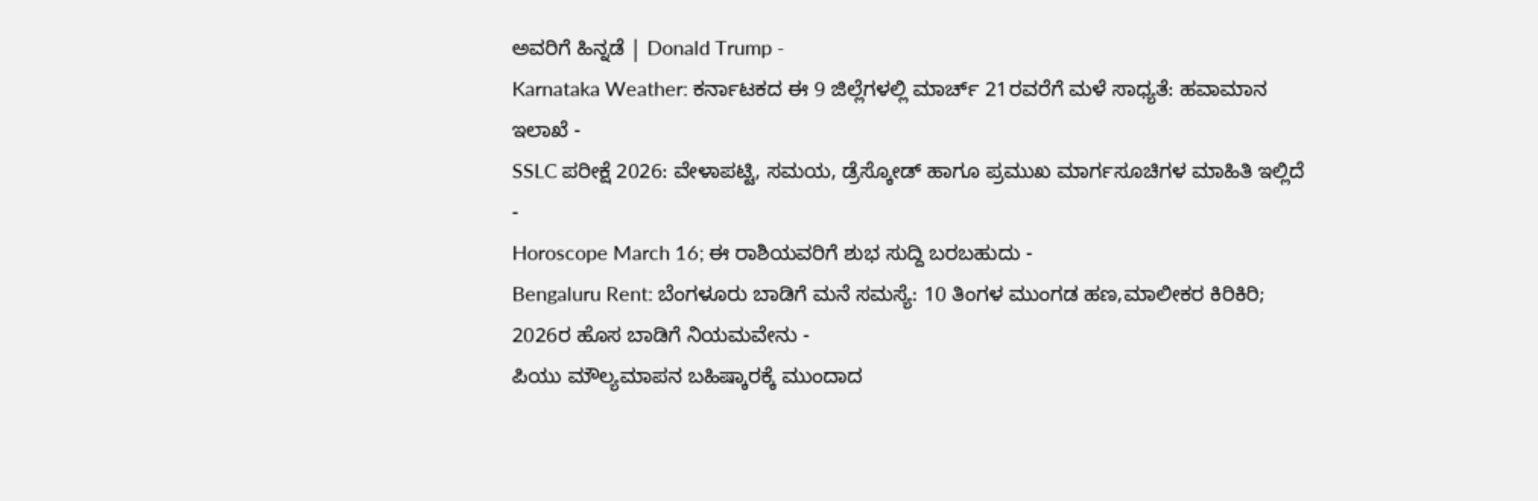ಅವರಿಗೆ ಹಿನ್ನಡೆ | Donald Trump -
Karnataka Weather: ಕರ್ನಾಟಕದ ಈ 9 ಜಿಲ್ಲೆಗಳಲ್ಲಿ ಮಾರ್ಚ್ 21ರವರೆಗೆ ಮಳೆ ಸಾಧ್ಯತೆ: ಹವಾಮಾನ ಇಲಾಖೆ -
SSLC ಪರೀಕ್ಷೆ 2026: ವೇಳಾಪಟ್ಟಿ, ಸಮಯ, ಡ್ರೆಸ್ಕೋಡ್ ಹಾಗೂ ಪ್ರಮುಖ ಮಾರ್ಗಸೂಚಿಗಳ ಮಾಹಿತಿ ಇಲ್ಲಿದೆ -
Horoscope March 16; ಈ ರಾಶಿಯವರಿಗೆ ಶುಭ ಸುದ್ದಿ ಬರಬಹುದು -
Bengaluru Rent: ಬೆಂಗಳೂರು ಬಾಡಿಗೆ ಮನೆ ಸಮಸ್ಯೆ: 10 ತಿಂಗಳ ಮುಂಗಡ ಹಣ,ಮಾಲೀಕರ ಕಿರಿಕಿರಿ; 2026ರ ಹೊಸ ಬಾಡಿಗೆ ನಿಯಮವೇನು -
ಪಿಯು ಮೌಲ್ಯಮಾಪನ ಬಹಿಷ್ಕಾರಕ್ಕೆ ಮುಂದಾದ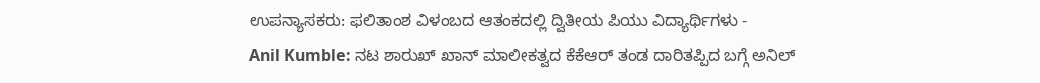ಉಪನ್ಯಾಸಕರು: ಫಲಿತಾಂಶ ವಿಳಂಬದ ಆತಂಕದಲ್ಲಿ ದ್ವಿತೀಯ ಪಿಯು ವಿದ್ಯಾರ್ಥಿಗಳು -
Anil Kumble: ನಟ ಶಾರುಖ್ ಖಾನ್ ಮಾಲೀಕತ್ವದ ಕೆಕೆಆರ್ ತಂಡ ದಾರಿತಪ್ಪಿದ ಬಗ್ಗೆ ಅನಿಲ್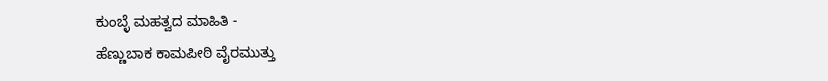ಕುಂಬ್ಳೆ ಮಹತ್ವದ ಮಾಹಿತಿ -
ಹೆಣ್ಣುಬಾಕ ಕಾಮಪೀಠಿ ವೈರಮುತ್ತು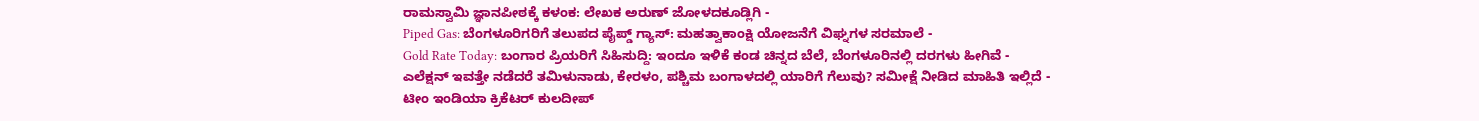ರಾಮಸ್ವಾಮಿ ಜ್ಞಾನಪೀಠಕ್ಕೆ ಕಳಂಕ: ಲೇಖಕ ಅರುಣ್ ಜೋಳದಕೂಡ್ಲಿಗಿ -
Piped Gas: ಬೆಂಗಳೂರಿಗರಿಗೆ ತಲುಪದ ಪೈಪ್ಡ್ ಗ್ಯಾಸ್: ಮಹತ್ವಾಕಾಂಕ್ಷಿ ಯೋಜನೆಗೆ ವಿಘ್ನಗಳ ಸರಮಾಲೆ -
Gold Rate Today: ಬಂಗಾರ ಪ್ರಿಯರಿಗೆ ಸಿಹಿಸುದ್ದಿ: ಇಂದೂ ಇಳಿಕೆ ಕಂಡ ಚಿನ್ನದ ಬೆಲೆ, ಬೆಂಗಳೂರಿನಲ್ಲಿ ದರಗಳು ಹೀಗಿವೆ -
ಎಲೆಕ್ಷನ್ ಇವತ್ತೇ ನಡೆದರೆ ತಮಿಳುನಾಡು, ಕೇರಳಂ, ಪಶ್ಚಿಮ ಬಂಗಾಳದಲ್ಲಿ ಯಾರಿಗೆ ಗೆಲುವು? ಸಮೀಕ್ಷೆ ನೀಡಿದ ಮಾಹಿತಿ ಇಲ್ಲಿದೆ -
ಟೀಂ ಇಂಡಿಯಾ ಕ್ರಿಕೆಟರ್ ಕುಲದೀಪ್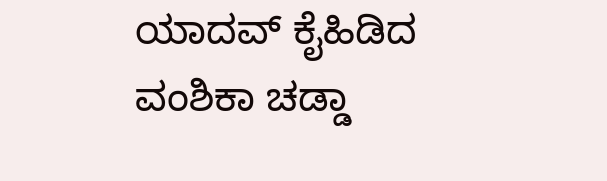ಯಾದವ್ ಕೈಹಿಡಿದ ವಂಶಿಕಾ ಚಡ್ಡಾ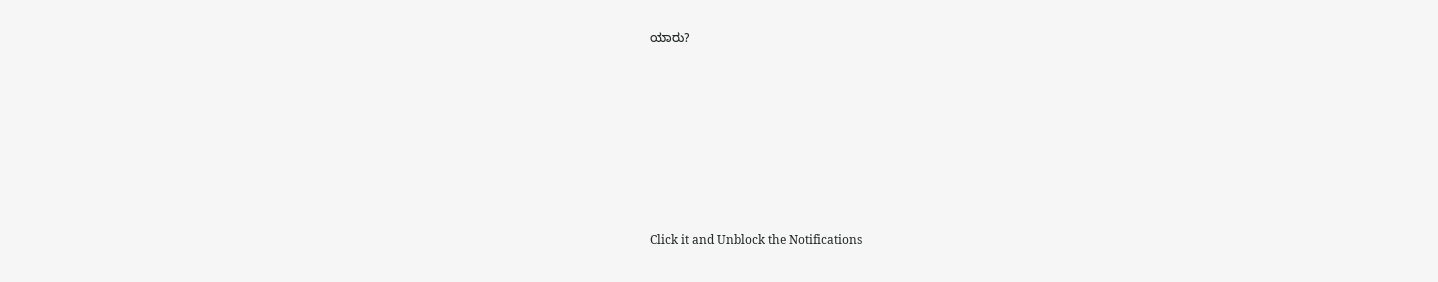ಯಾರು?












Click it and Unblock the Notifications